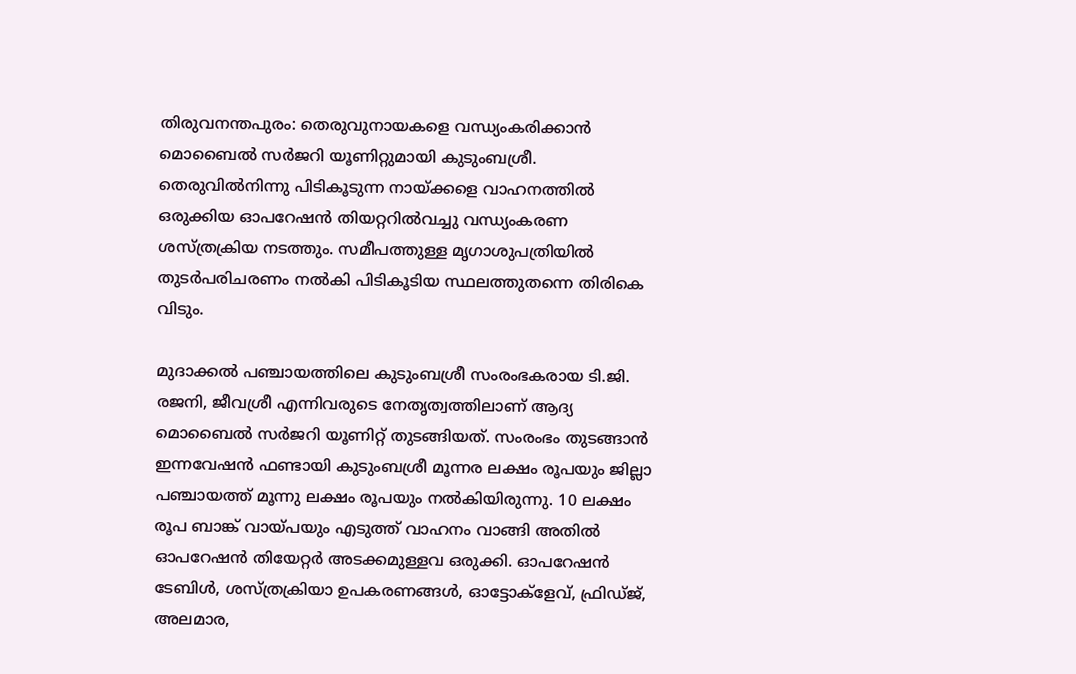തിരുവനന്തപുരം: തെരുവുനായകളെ വന്ധ്യംകരിക്കാന്‍ മൊബൈല്‍ സര്‍ജറി യൂണിറ്റുമായി കുടുംബശ്രീ. തെരുവില്‍നിന്നു പിടികൂടുന്ന നായ്ക്കളെ വാഹനത്തില്‍ ഒരുക്കിയ ഓപറേഷന്‍ തിയറ്ററില്‍വച്ചു വന്ധ്യംകരണ ശസ്ത്രക്രിയ നടത്തും. സമീപത്തുള്ള മൃഗാശുപത്രിയില്‍ തുടര്‍പരിചരണം നല്‍കി പിടികൂടിയ സ്ഥലത്തുതന്നെ തിരികെ വിടും.

മുദാക്കല്‍ പഞ്ചായത്തിലെ കുടുംബശ്രീ സംരംഭകരായ ടി.ജി. രജനി, ജീവശ്രീ എന്നിവരുടെ നേതൃത്വത്തിലാണ് ആദ്യ മൊബൈല്‍ സര്‍ജറി യൂണിറ്റ് തുടങ്ങിയത്. സംരംഭം തുടങ്ങാന്‍ ഇന്നവേഷന്‍ ഫണ്ടായി കുടുംബശ്രീ മൂന്നര ലക്ഷം രൂപയും ജില്ലാ പഞ്ചായത്ത് മൂന്നു ലക്ഷം രൂപയും നല്‍കിയിരുന്നു. 10 ലക്ഷം രൂപ ബാങ്ക് വായ്പയും എടുത്ത് വാഹനം വാങ്ങി അതില്‍ ഓപറേഷന്‍ തിയേറ്റര്‍ അടക്കമുള്ളവ ഒരുക്കി. ഓപറേഷന്‍ ടേബിള്‍, ശസ്ത്രക്രിയാ ഉപകരണങ്ങള്‍, ഓട്ടോക്‌ളേവ്, ഫ്രിഡ്ജ്, അലമാര,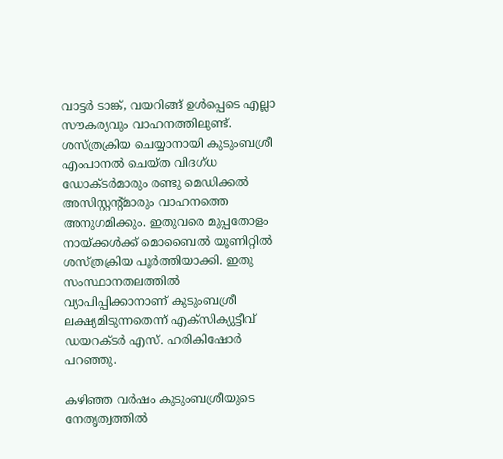വാട്ടര്‍ ടാങ്ക്, വയറിങ്ങ് ഉള്‍പ്പെടെ എല്ലാ സൗകര്യവും വാഹനത്തിലുണ്ട്. ശസ്ത്രക്രിയ ചെയ്യാനായി കുടുംബശ്രീ എംപാനല്‍ ചെയ്ത വിദഗ്ധ ഡോക്ടര്‍മാരും രണ്ടു മെഡിക്കല്‍ അസിസ്റ്റന്റ്മാരും വാഹനത്തെ അനുഗമിക്കും. ഇതുവരെ മുപ്പതോളം നായ്ക്കള്‍ക്ക് മൊബൈല്‍ യൂണിറ്റില്‍ ശസ്ത്രക്രിയ പൂര്‍ത്തിയാക്കി. ഇതു സംസ്ഥാനതലത്തില്‍ വ്യാപിപ്പിക്കാനാണ് കുടുംബശ്രീ ലക്ഷ്യമിടുന്നതെന്ന് എക്‌സിക്യുട്ടീവ് ഡയറക്ടര്‍ എസ്. ഹരികിഷോര്‍ പറഞ്ഞു.

കഴിഞ്ഞ വര്‍ഷം കുടുംബശ്രീയുടെ നേതൃത്വത്തില്‍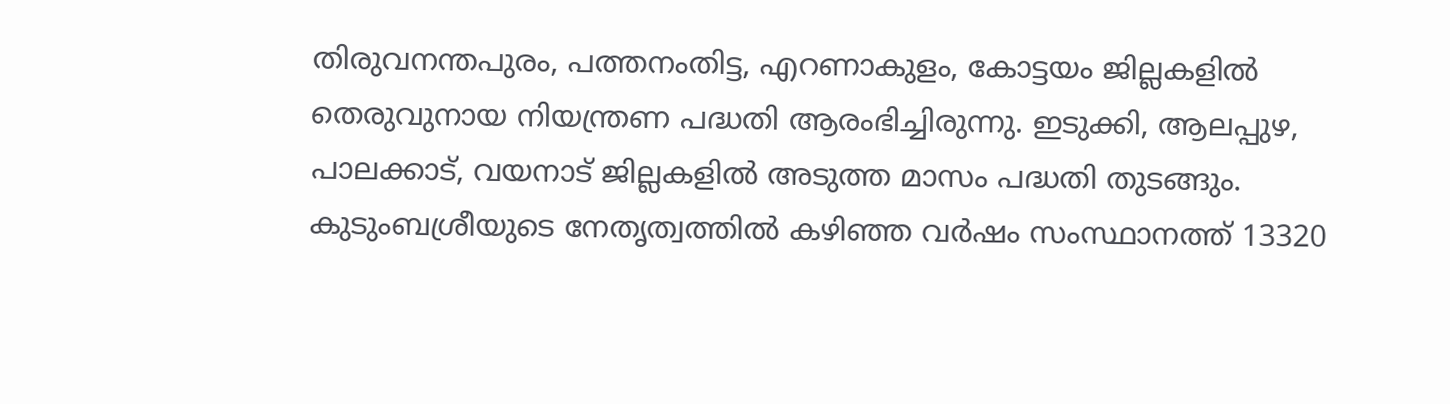തിരുവനന്തപുരം, പത്തനംതിട്ട, എറണാകുളം, കോട്ടയം ജില്ലകളില്‍ തെരുവുനായ നിയന്ത്രണ പദ്ധതി ആരംഭിച്ചിരുന്നു. ഇടുക്കി, ആലപ്പുഴ, പാലക്കാട്, വയനാട് ജില്ലകളില്‍ അടുത്ത മാസം പദ്ധതി തുടങ്ങും. കുടുംബശ്രീയുടെ നേതൃത്വത്തില്‍ കഴിഞ്ഞ വര്‍ഷം സംസ്ഥാനത്ത് 13320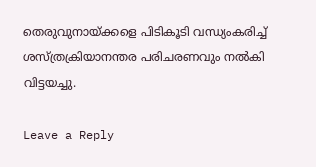തെരുവുനായ്ക്കളെ പിടികൂടി വന്ധ്യംകരിച്ച് ശസ്ത്രക്രിയാനന്തര പരിചരണവും നല്‍കി വിട്ടയച്ചു.

Leave a Reply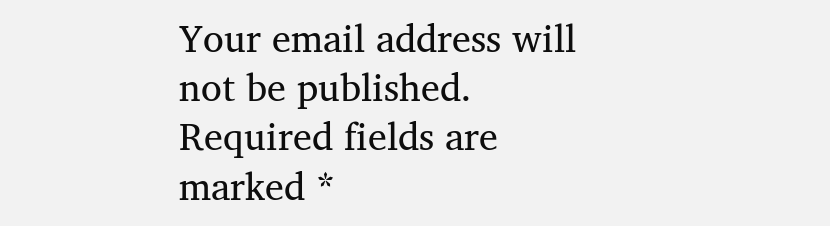Your email address will not be published. Required fields are marked *